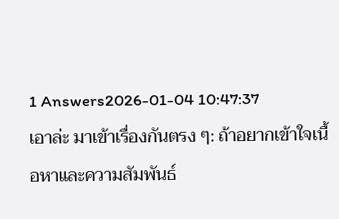1 Answers2026-01-04 10:47:37
เอาล่ะ มาเข้าเรื่องกันตรง ๆ: ถ้าอยากเข้าใจเนื้อหาและความสัมพันธ์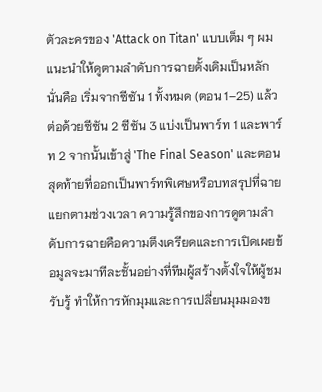ตัวละครของ 'Attack on Titan' แบบเต็ม ๆ ผมแนะนำให้ดูตามลำดับการฉายดั้งเดิมเป็นหลัก นั่นคือ เริ่มจากซีซัน 1 ทั้งหมด (ตอน 1–25) แล้วต่อด้วยซีซัน 2 ซีซัน 3 แบ่งเป็นพาร์ท 1 และพาร์ท 2 จากนั้นเข้าสู่ 'The Final Season' และตอนสุดท้ายที่ออกเป็นพาร์ทพิเศษหรือบทสรุปที่ฉายแยกตามช่วงเวลา ความรู้สึกของการดูตามลำดับการฉายคือความตึงเครียดและการเปิดเผยข้อมูลจะมาทีละชั้นอย่างที่ทีมผู้สร้างตั้งใจให้ผู้ชมรับรู้ ทำให้การหักมุมและการเปลี่ยนมุมมองข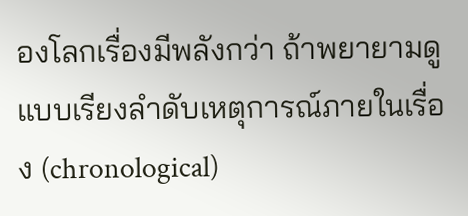องโลกเรื่องมีพลังกว่า ถ้าพยายามดูแบบเรียงลำดับเหตุการณ์ภายในเรื่อง (chronological)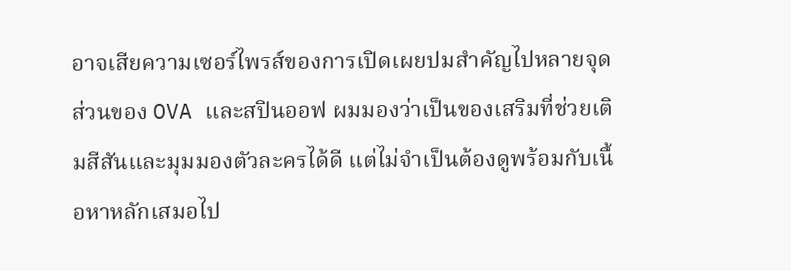อาจเสียความเซอร์ไพรส์ของการเปิดเผยปมสำคัญไปหลายจุด
ส่วนของ OVA และสปินออฟ ผมมองว่าเป็นของเสริมที่ช่วยเติมสีสันและมุมมองตัวละครได้ดี แต่ไม่จำเป็นต้องดูพร้อมกับเนื้อหาหลักเสมอไป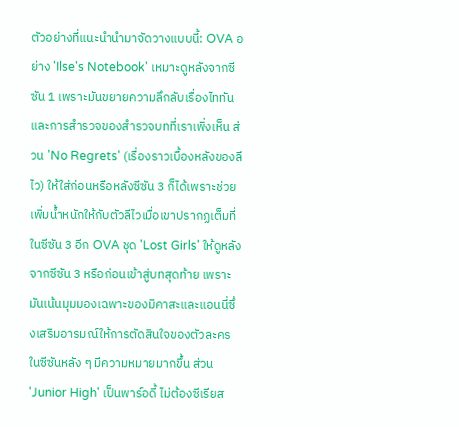ตัวอย่างที่แนะนำนำมาจัดวางแบบนี้: OVA อย่าง 'Ilse's Notebook' เหมาะดูหลังจากซีซัน 1 เพราะมันขยายความลึกลับเรื่องไททันและการสำรวจของสำรวจบทที่เราเพิ่งเห็น ส่วน 'No Regrets' (เรื่องราวเบื้องหลังของลีไว) ให้ใส่ก่อนหรือหลังซีซัน 3 ก็ได้เพราะช่วยเพิ่มน้ำหนักให้กับตัวลีไวเมื่อเขาปรากฏเต็มที่ในซีซัน 3 อีก OVA ชุด 'Lost Girls' ให้ดูหลังจากซีซัน 3 หรือก่อนเข้าสู่บทสุดท้าย เพราะมันเน้นมุมมองเฉพาะของมิคาสะและแอนนี่ซึ่งเสริมอารมณ์ให้การตัดสินใจของตัวละครในซีซันหลัง ๆ มีความหมายมากขึ้น ส่วน 'Junior High' เป็นพาร์อดี้ ไม่ต้องซีเรียส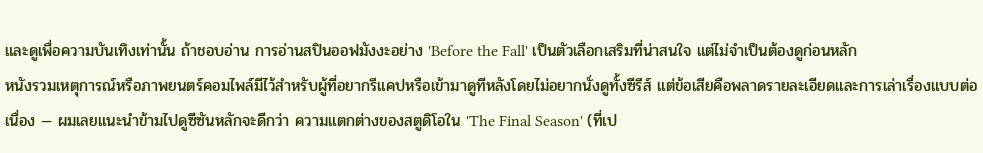และดูเพื่อความบันเทิงเท่านั้น ถ้าชอบอ่าน การอ่านสปินออฟมังงะอย่าง 'Before the Fall' เป็นตัวเลือกเสริมที่น่าสนใจ แต่ไม่จำเป็นต้องดูก่อนหลัก
หนังรวมเหตุการณ์หรือภาพยนตร์คอมไพล์มีไว้สำหรับผู้ที่อยากรีแคปหรือเข้ามาดูทีหลังโดยไม่อยากนั่งดูทั้งซีรีส์ แต่ข้อเสียคือพลาดรายละเอียดและการเล่าเรื่องแบบต่อเนื่อง — ผมเลยแนะนำข้ามไปดูซีซันหลักจะดีกว่า ความแตกต่างของสตูดิโอใน 'The Final Season' (ที่เป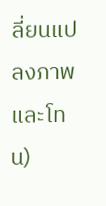ลี่ยนแปลงภาพและโทน)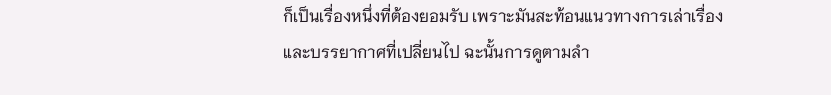ก็เป็นเรื่องหนึ่งที่ต้องยอมรับ เพราะมันสะท้อนแนวทางการเล่าเรื่องและบรรยากาศที่เปลี่ยนไป ฉะนั้นการดูตามลำ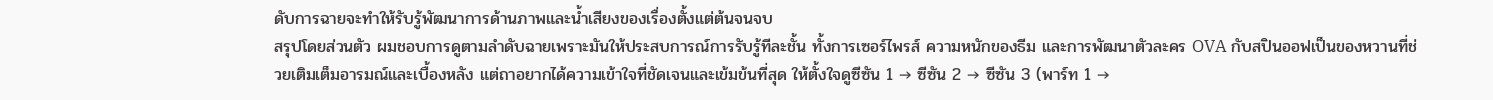ดับการฉายจะทำให้รับรู้พัฒนาการด้านภาพและน้ำเสียงของเรื่องตั้งแต่ต้นจนจบ
สรุปโดยส่วนตัว ผมชอบการดูตามลำดับฉายเพราะมันให้ประสบการณ์การรับรู้ทีละชั้น ทั้งการเซอร์ไพรส์ ความหนักของธีม และการพัฒนาตัวละคร OVA กับสปินออฟเป็นของหวานที่ช่วยเติมเต็มอารมณ์และเบื้องหลัง แต่ถาอยากได้ความเข้าใจที่ชัดเจนและเข้มข้นที่สุด ให้ตั้งใจดูซีซัน 1 → ซีซัน 2 → ซีซัน 3 (พาร์ท 1 →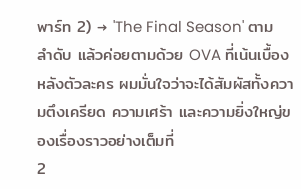พาร์ท 2) → 'The Final Season' ตามลำดับ แล้วค่อยตามด้วย OVA ที่เน้นเบื้องหลังตัวละคร ผมมั่นใจว่าจะได้สัมผัสทั้งความตึงเครียด ความเศร้า และความยิ่งใหญ่ของเรื่องราวอย่างเต็มที่
2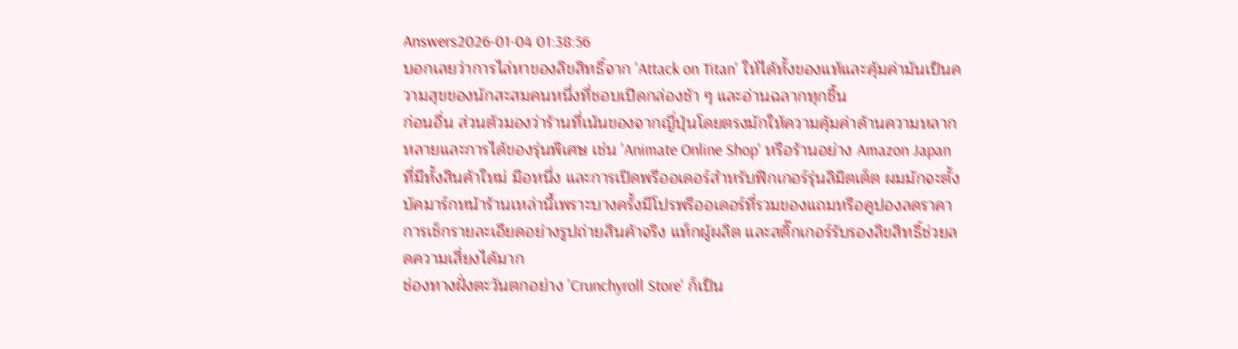Answers2026-01-04 01:38:56
บอกเลยว่าการไล่หาของลิขสิทธิ์จาก 'Attack on Titan' ให้ได้ทั้งของแท้และคุ้มค่ามันเป็นความสุขของนักสะสมคนหนึ่งที่ชอบเปิดกล่องช้า ๆ และอ่านฉลากทุกชิ้น
ก่อนอื่น ส่วนตัวมองว่าร้านที่เน้นของจากญี่ปุ่นโดยตรงมักให้ความคุ้มค่าด้านความหลากหลายและการได้ของรุ่นพิเศษ เช่น 'Animate Online Shop' หรือร้านอย่าง Amazon Japan ที่มีทั้งสินค้าใหม่ มือหนึ่ง และการเปิดพรีออเดอร์สำหรับฟิกเกอร์รุ่นลิมิตเต็ต ผมมักจะตั้งบัคมาร์กหน้าร้านเหล่านี้เพราะบางครั้งมีโปรพรีออเดอร์ที่รวมของแถมหรือคูปองลดราคา การเช็กรายละเอียดอย่างรูปถ่ายสินค้าจริง แท็กผู้ผลิต และสติ๊กเกอร์รับรองลิขสิทธิ์ช่วยลดความเสี่ยงได้มาก
ช่องทางฝั่งตะวันตกอย่าง 'Crunchyroll Store' ก็เป็น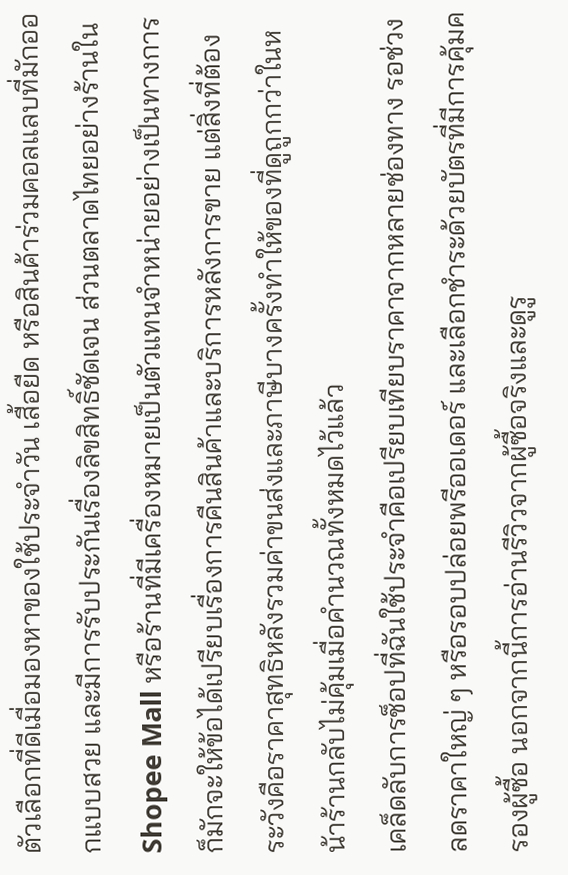ตัวเลือกที่ดีเมื่อมองหาของใช้ประจำวัน เสื้อยืด หรือสินค้าร่วมคอลแลบที่มักออกแบบสวย และมีการรับประกันเรื่องลิขสิทธิ์ชัดเจน ส่วนตลาดไทยอย่างร้านใน Shopee Mall หรือร้านที่มีเครื่องหมายเป็นตัวแทนจำหน่ายอย่างเป็นทางการก็มักจะให้ข้อได้เปรียบเรื่องการคืนสินค้าและบริการหลังการขาย แต่สิ่งที่ต้องระวังคือราคาสุทธิหลังรวมค่าขนส่งและภาษีบางครั้งทำให้ของที่ดูถูกกว่าในหน้าร้านกลับไม่คุ้มเมื่อคำนวณทั้งหมดไว้แล้ว
เคล็ดลับการช็อปที่ฉันใช้ประจำคือเปรียบเทียบราคาจากหลายช่องทาง รอช่วงลดราคาใหญ่ ๆ หรือรอบปล่อยพรีออเดอร์ และเลือกชำระด้วยบัตรที่มีการคุ้มครองผู้ซื้อ นอกจากนี้การอ่านรีวิวจากผู้ซื้อจริงและดูรู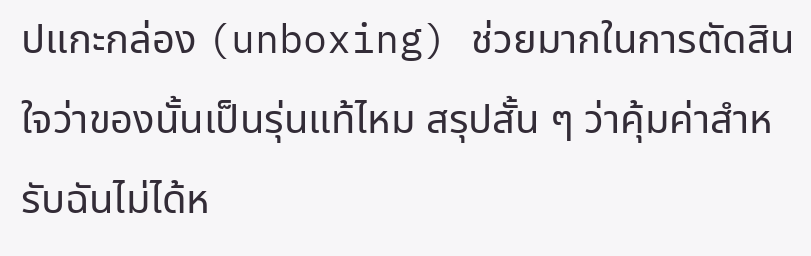ปแกะกล่อง (unboxing) ช่วยมากในการตัดสินใจว่าของนั้นเป็นรุ่นแท้ไหม สรุปสั้น ๆ ว่าคุ้มค่าสำหรับฉันไม่ได้ห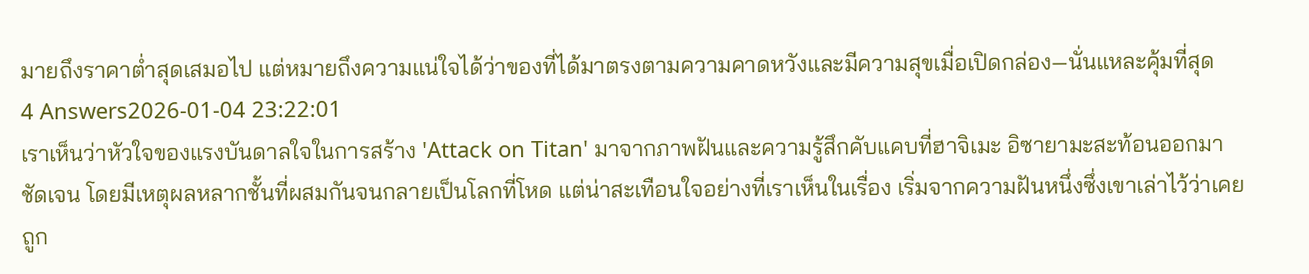มายถึงราคาต่ำสุดเสมอไป แต่หมายถึงความแน่ใจได้ว่าของที่ได้มาตรงตามความคาดหวังและมีความสุขเมื่อเปิดกล่อง—นั่นแหละคุ้มที่สุด
4 Answers2026-01-04 23:22:01
เราเห็นว่าหัวใจของแรงบันดาลใจในการสร้าง 'Attack on Titan' มาจากภาพฝันและความรู้สึกคับแคบที่ฮาจิเมะ อิซายามะสะท้อนออกมาชัดเจน โดยมีเหตุผลหลากชั้นที่ผสมกันจนกลายเป็นโลกที่โหด แต่น่าสะเทือนใจอย่างที่เราเห็นในเรื่อง เริ่มจากความฝันหนึ่งซึ่งเขาเล่าไว้ว่าเคยถูก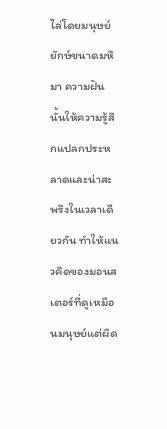ไล่โดยมนุษย์ยักษ์ขนาดมหึมา ความฝันนั้นให้ความรู้สึกแปลกประหลาดและน่าสะพรึงในเวลาเดียวกัน ทำให้แนวคิดของมอนสเตอร์ที่ดูเหมือนมนุษย์แต่ผิด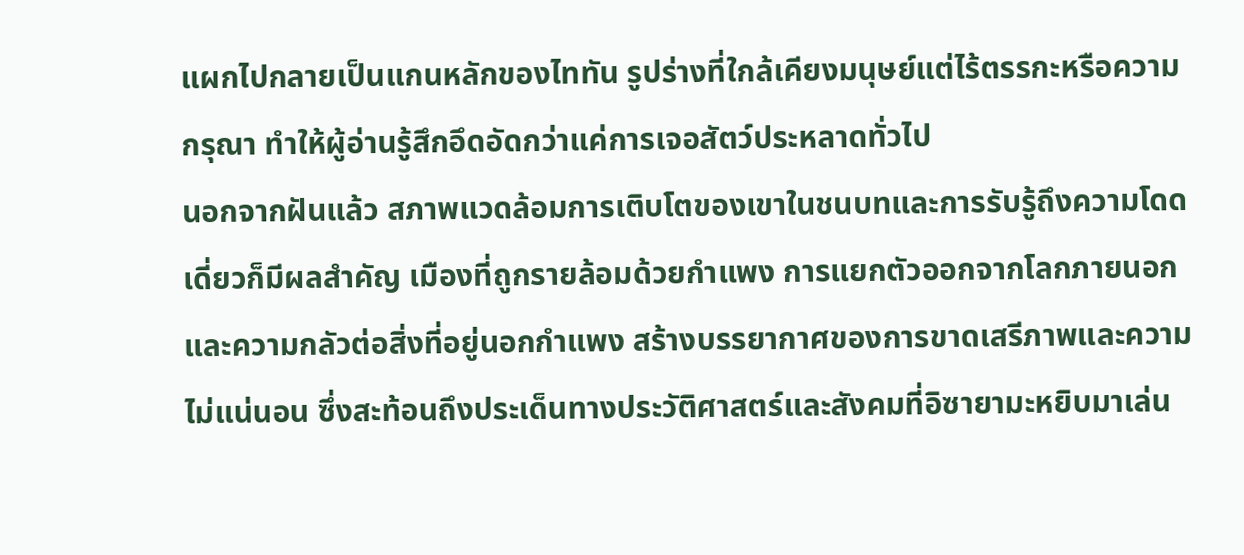แผกไปกลายเป็นแกนหลักของไททัน รูปร่างที่ใกล้เคียงมนุษย์แต่ไร้ตรรกะหรือความกรุณา ทำให้ผู้อ่านรู้สึกอึดอัดกว่าแค่การเจอสัตว์ประหลาดทั่วไป
นอกจากฝันแล้ว สภาพแวดล้อมการเติบโตของเขาในชนบทและการรับรู้ถึงความโดดเดี่ยวก็มีผลสำคัญ เมืองที่ถูกรายล้อมด้วยกำแพง การแยกตัวออกจากโลกภายนอก และความกลัวต่อสิ่งที่อยู่นอกกำแพง สร้างบรรยากาศของการขาดเสรีภาพและความไม่แน่นอน ซึ่งสะท้อนถึงประเด็นทางประวัติศาสตร์และสังคมที่อิซายามะหยิบมาเล่น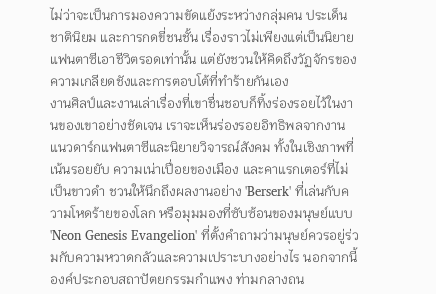ไม่ว่าจะเป็นการมองความขัดแย้งระหว่างกลุ่มคน ประเด็นชาตินิยม และการกดขี่ชนชั้น เรื่องราวไม่เพียงแต่เป็นนิยายแฟนตาซีเอาชีวิตรอดเท่านั้น แต่ยังชวนให้คิดถึงวัฏจักรของความเกลียดชังและการตอบโต้ที่ทำร้ายกันเอง
งานศิลป์และงานเล่าเรื่องที่เขาชื่นชอบก็ทิ้งร่องรอยไว้ในงานของเขาอย่างชัดเจน เราจะเห็นร่องรอยอิทธิพลจากงานแนวดาร์กแฟนตาซีและนิยายวิจารณ์สังคม ทั้งในเชิงภาพที่เน้นรอยยับ ความเน่าเปื่อยของเมือง และคาแรกเตอร์ที่ไม่เป็นขาวดำ ชวนให้นึกถึงผลงานอย่าง 'Berserk' ที่เล่นกับความโหดร้ายของโลก หรือมุมมองที่ซับซ้อนของมนุษย์แบบ 'Neon Genesis Evangelion' ที่ตั้งคำถามว่ามนุษย์ควรอยู่ร่วมกับความหวาดกลัวและความเปราะบางอย่างไร นอกจากนี้องค์ประกอบสถาปัตยกรรมกำแพง ท่ามกลางถน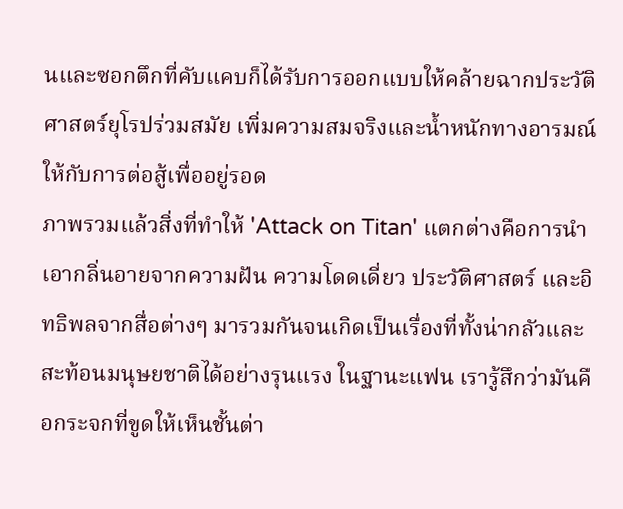นและซอกตึกที่คับแคบก็ได้รับการออกแบบให้คล้ายฉากประวัติศาสตร์ยุโรปร่วมสมัย เพิ่มความสมจริงและน้ำหนักทางอารมณ์ให้กับการต่อสู้เพื่ออยู่รอด
ภาพรวมแล้วสิ่งที่ทำให้ 'Attack on Titan' แตกต่างคือการนำเอากลิ่นอายจากความฝัน ความโดดเดี่ยว ประวัติศาสตร์ และอิทธิพลจากสื่อต่างๆ มารวมกันจนเกิดเป็นเรื่องที่ทั้งน่ากลัวและสะท้อนมนุษยชาติได้อย่างรุนแรง ในฐานะแฟน เรารู้สึกว่ามันคือกระจกที่ขูดให้เห็นชั้นต่า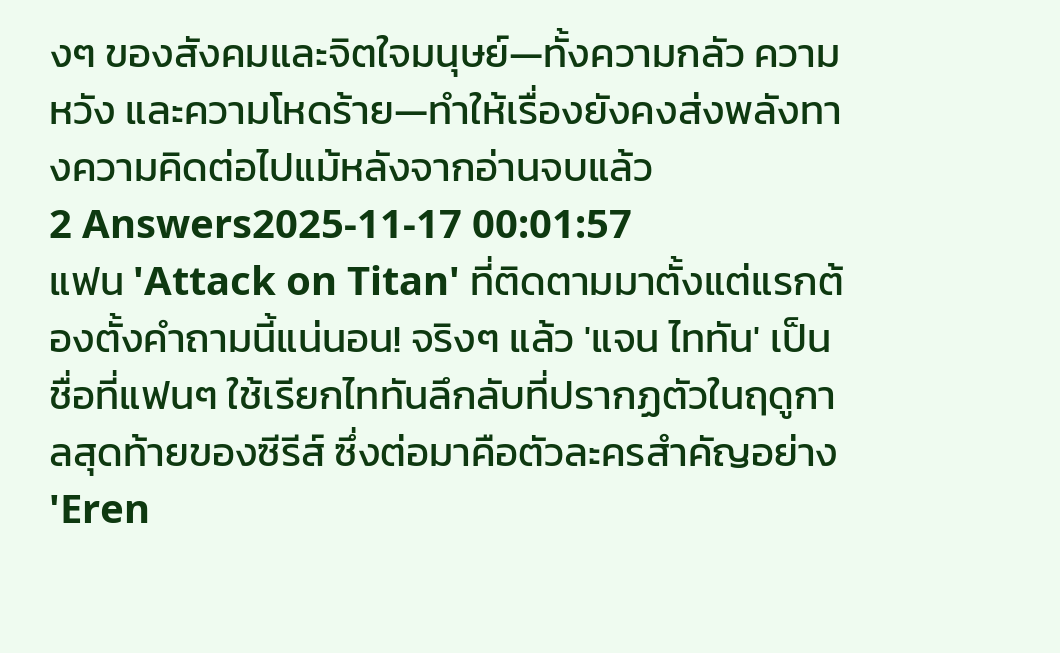งๆ ของสังคมและจิตใจมนุษย์—ทั้งความกลัว ความหวัง และความโหดร้าย—ทำให้เรื่องยังคงส่งพลังทางความคิดต่อไปแม้หลังจากอ่านจบแล้ว
2 Answers2025-11-17 00:01:57
แฟน 'Attack on Titan' ที่ติดตามมาตั้งแต่แรกต้องตั้งคำถามนี้แน่นอน! จริงๆ แล้ว 'แจน ไททัน' เป็นชื่อที่แฟนๆ ใช้เรียกไททันลึกลับที่ปรากฏตัวในฤดูกาลสุดท้ายของซีรีส์ ซึ่งต่อมาคือตัวละครสำคัญอย่าง 'Eren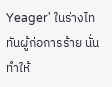Yeager' ในร่างไททันผู้ก่อการร้าย นั่นทำให้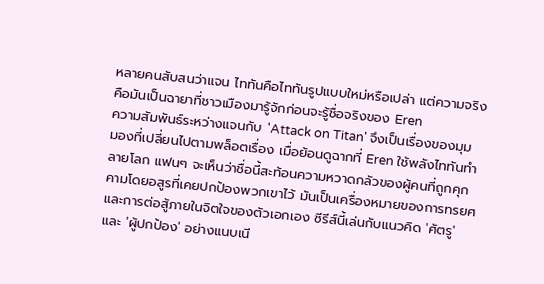หลายคนสับสนว่าแจน ไททันคือไททันรูปแบบใหม่หรือเปล่า แต่ความจริงคือมันเป็นฉายาที่ชาวเมืองมารู้จักก่อนจะรู้ชื่อจริงของ Eren
ความสัมพันธ์ระหว่างแจนกับ 'Attack on Titan' จึงเป็นเรื่องของมุมมองที่เปลี่ยนไปตามพล็อตเรื่อง เมื่อย้อนดูฉากที่ Eren ใช้พลังไททันทำลายโลก แฟนๆ จะเห็นว่าชื่อนี้สะท้อนความหวาดกลัวของผู้คนที่ถูกคุกคามโดยอสูรที่เคยปกป้องพวกเขาไว้ มันเป็นเครื่องหมายของการทรยศและการต่อสู้ภายในจิตใจของตัวเอกเอง ซีรีส์นี้เล่นกับแนวคิด 'ศัตรู' และ 'ผู้ปกป้อง' อย่างแนบเนี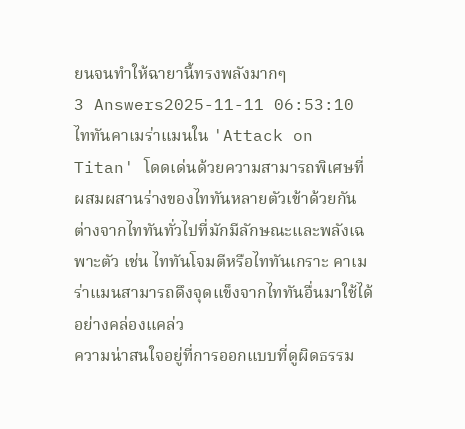ยนจนทำให้ฉายานี้ทรงพลังมากๆ
3 Answers2025-11-11 06:53:10
ไททันคาเมร่าแมนใน 'Attack on Titan' โดดเด่นด้วยความสามารถพิเศษที่ผสมผสานร่างของไททันหลายตัวเข้าด้วยกัน ต่างจากไททันทั่วไปที่มักมีลักษณะและพลังเฉพาะตัว เช่น ไททันโจมตีหรือไททันเกราะ คาเมร่าแมนสามารถดึงจุดแข็งจากไททันอื่นมาใช้ได้อย่างคล่องแคล่ว
ความน่าสนใจอยู่ที่การออกแบบที่ดูผิดธรรม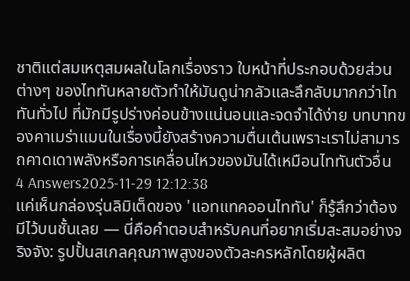ชาติแต่สมเหตุสมผลในโลกเรื่องราว ใบหน้าที่ประกอบด้วยส่วนต่างๆ ของไททันหลายตัวทำให้มันดูน่ากลัวและลึกลับมากกว่าไททันทั่วไป ที่มักมีรูปร่างค่อนข้างแน่นอนและจดจำได้ง่าย บทบาทของคาเมร่าแมนในเรื่องนี้ยังสร้างความตื่นเต้นเพราะเราไม่สามารถคาดเดาพลังหรือการเคลื่อนไหวของมันได้เหมือนไททันตัวอื่น
4 Answers2025-11-29 12:12:38
แค่เห็นกล่องรุ่นลิมิเต็ดของ 'แอทแทคออนไททัน' ก็รู้สึกว่าต้องมีไว้บนชั้นเลย — นี่คือคำตอบสำหรับคนที่อยากเริ่มสะสมอย่างจริงจัง: รูปปั้นสเกลคุณภาพสูงของตัวละครหลักโดยผู้ผลิต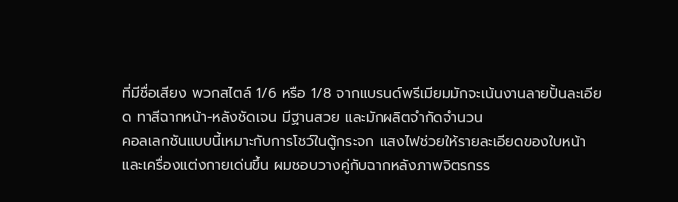ที่มีชื่อเสียง พวกสไตล์ 1/6 หรือ 1/8 จากแบรนด์พรีเมียมมักจะเน้นงานลายปั้นละเอียด ทาสีฉากหน้า-หลังชัดเจน มีฐานสวย และมักผลิตจำกัดจำนวน
คอลเลกชันแบบนี้เหมาะกับการโชว์ในตู้กระจก แสงไฟช่วยให้รายละเอียดของใบหน้าและเครื่องแต่งกายเด่นขึ้น ผมชอบวางคู่กับฉากหลังภาพจิตรกรร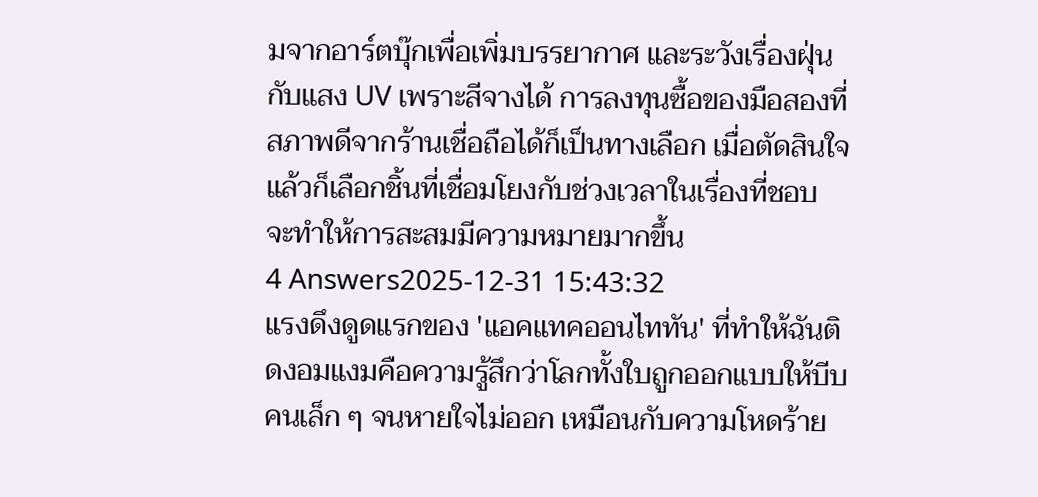มจากอาร์ตบุ๊กเพื่อเพิ่มบรรยากาศ และระวังเรื่องฝุ่นกับแสง UV เพราะสีจางได้ การลงทุนซื้อของมือสองที่สภาพดีจากร้านเชื่อถือได้ก็เป็นทางเลือก เมื่อตัดสินใจแล้วก็เลือกชิ้นที่เชื่อมโยงกับช่วงเวลาในเรื่องที่ชอบ จะทำให้การสะสมมีความหมายมากขึ้น
4 Answers2025-12-31 15:43:32
แรงดึงดูดแรกของ 'แอคแทคออนไททัน' ที่ทำให้ฉันติดงอมแงมคือความรู้สึกว่าโลกทั้งใบถูกออกแบบให้บีบคนเล็ก ๆ จนหายใจไม่ออก เหมือนกับความโหดร้าย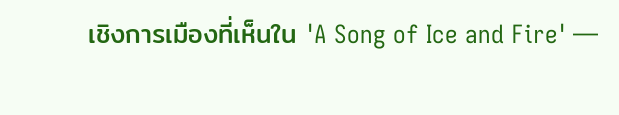เชิงการเมืองที่เห็นใน 'A Song of Ice and Fire' —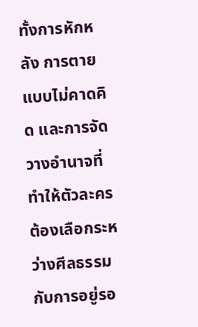ทั้งการหักหลัง การตายแบบไม่คาดคิด และการจัดวางอำนาจที่ทำให้ตัวละครต้องเลือกระหว่างศีลธรรมกับการอยู่รอ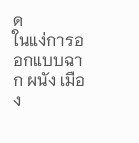ด
ในแง่การออกแบบฉาก ผนัง เมือง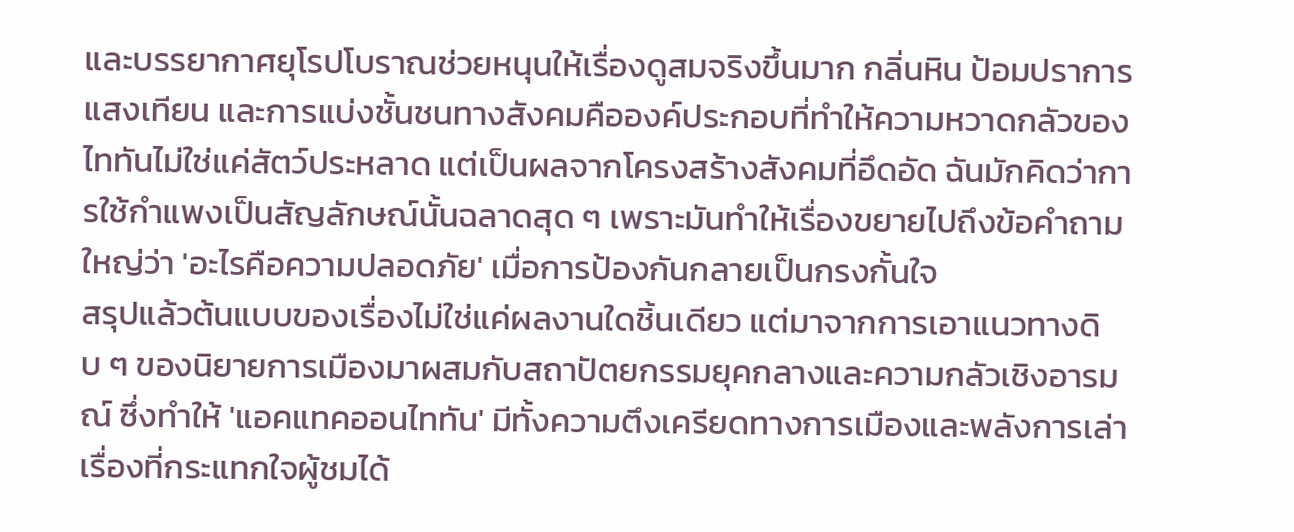และบรรยากาศยุโรปโบราณช่วยหนุนให้เรื่องดูสมจริงขึ้นมาก กลิ่นหิน ป้อมปราการ แสงเทียน และการแบ่งชั้นชนทางสังคมคือองค์ประกอบที่ทำให้ความหวาดกลัวของไททันไม่ใช่แค่สัตว์ประหลาด แต่เป็นผลจากโครงสร้างสังคมที่อึดอัด ฉันมักคิดว่าการใช้กำแพงเป็นสัญลักษณ์นั้นฉลาดสุด ๆ เพราะมันทำให้เรื่องขยายไปถึงข้อคำถามใหญ่ว่า 'อะไรคือความปลอดภัย' เมื่อการป้องกันกลายเป็นกรงกั้นใจ
สรุปแล้วต้นแบบของเรื่องไม่ใช่แค่ผลงานใดชิ้นเดียว แต่มาจากการเอาแนวทางดิบ ๆ ของนิยายการเมืองมาผสมกับสถาปัตยกรรมยุคกลางและความกลัวเชิงอารมณ์ ซึ่งทำให้ 'แอคแทคออนไททัน' มีทั้งความตึงเครียดทางการเมืองและพลังการเล่าเรื่องที่กระแทกใจผู้ชมได้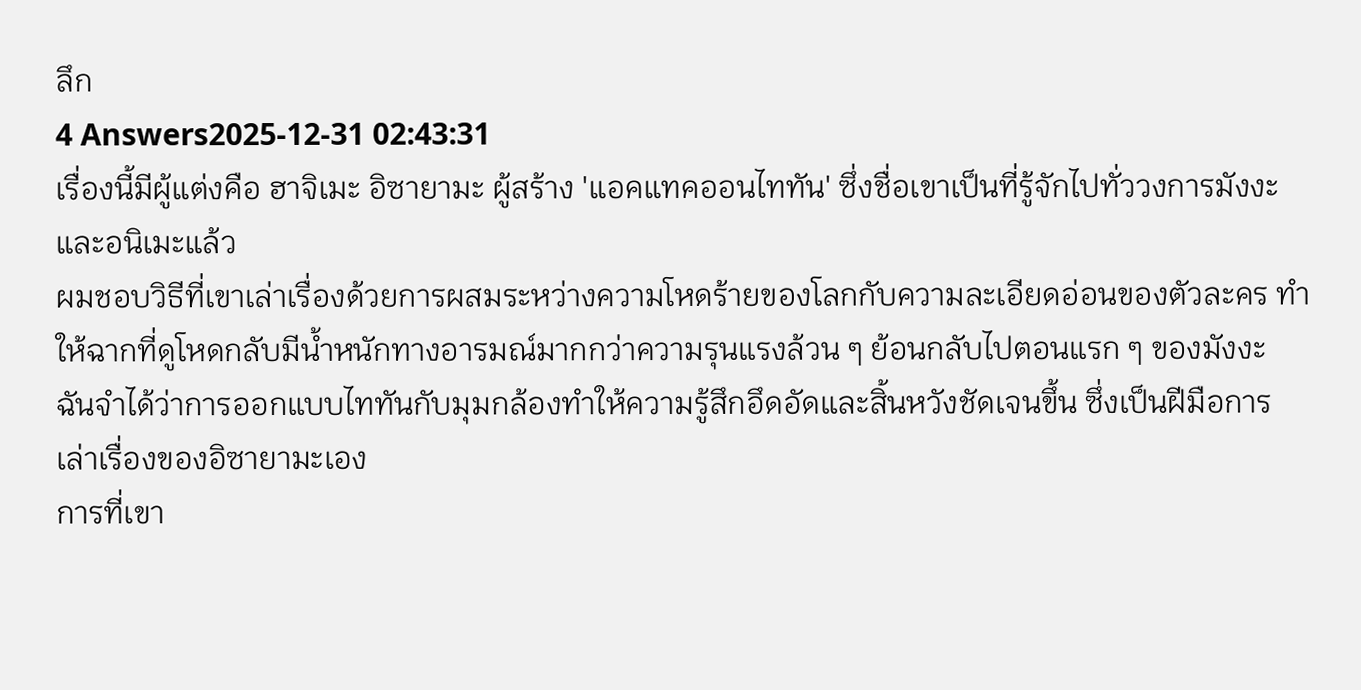ลึก
4 Answers2025-12-31 02:43:31
เรื่องนี้มีผู้แต่งคือ ฮาจิเมะ อิซายามะ ผู้สร้าง 'แอคแทคออนไททัน' ซึ่งชื่อเขาเป็นที่รู้จักไปทั่ววงการมังงะและอนิเมะแล้ว
ผมชอบวิธีที่เขาเล่าเรื่องด้วยการผสมระหว่างความโหดร้ายของโลกกับความละเอียดอ่อนของตัวละคร ทำให้ฉากที่ดูโหดกลับมีน้ำหนักทางอารมณ์มากกว่าความรุนแรงล้วน ๆ ย้อนกลับไปตอนแรก ๆ ของมังงะ ฉันจำได้ว่าการออกแบบไททันกับมุมกล้องทำให้ความรู้สึกอึดอัดและสิ้นหวังชัดเจนขึ้น ซึ่งเป็นฝีมือการเล่าเรื่องของอิซายามะเอง
การที่เขา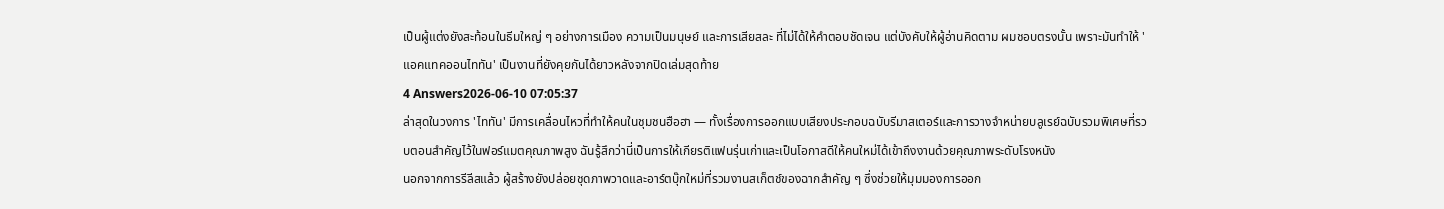เป็นผู้แต่งยังสะท้อนในธีมใหญ่ ๆ อย่างการเมือง ความเป็นมนุษย์ และการเสียสละ ที่ไม่ได้ให้คำตอบชัดเจน แต่บังคับให้ผู้อ่านคิดตาม ผมชอบตรงนั้น เพราะมันทำให้ 'แอคแทคออนไททัน' เป็นงานที่ยังคุยกันได้ยาวหลังจากปิดเล่มสุดท้าย
4 Answers2026-06-10 07:05:37
ล่าสุดในวงการ 'ไททัน' มีการเคลื่อนไหวที่ทำให้คนในชุมชนฮือฮา — ทั้งเรื่องการออกแบบเสียงประกอบฉบับรีมาสเตอร์และการวางจำหน่ายบลูเรย์ฉบับรวมพิเศษที่รวบตอนสำคัญไว้ในฟอร์แมตคุณภาพสูง ฉันรู้สึกว่านี่เป็นการให้เกียรติแฟนรุ่นเก่าและเป็นโอกาสดีให้คนใหม่ได้เข้าถึงงานด้วยคุณภาพระดับโรงหนัง
นอกจากการรีลีสแล้ว ผู้สร้างยังปล่อยชุดภาพวาดและอาร์ตบุ๊กใหม่ที่รวมงานสเก็ตช์ของฉากสำคัญ ๆ ซึ่งช่วยให้มุมมองการออก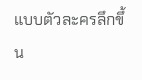แบบตัวละครลึกขึ้น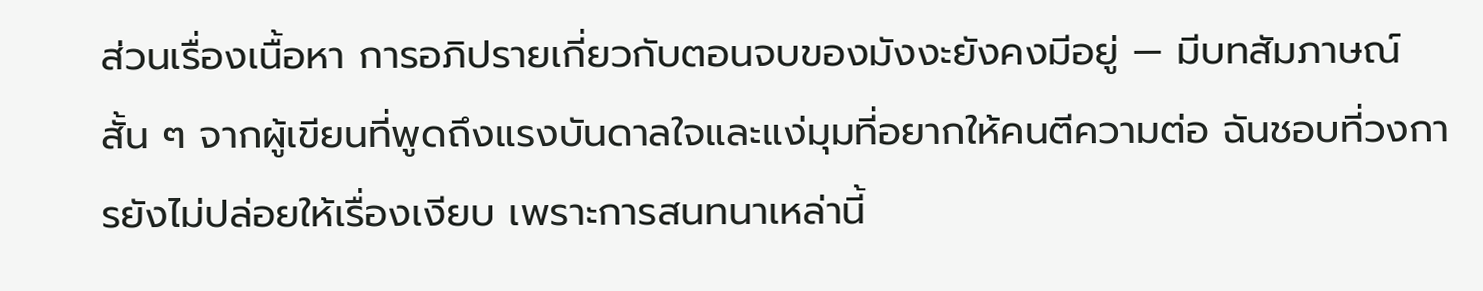ส่วนเรื่องเนื้อหา การอภิปรายเกี่ยวกับตอนจบของมังงะยังคงมีอยู่ — มีบทสัมภาษณ์สั้น ๆ จากผู้เขียนที่พูดถึงแรงบันดาลใจและแง่มุมที่อยากให้คนตีความต่อ ฉันชอบที่วงการยังไม่ปล่อยให้เรื่องเงียบ เพราะการสนทนาเหล่านี้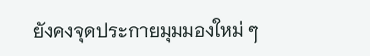ยังคงจุดประกายมุมมองใหม่ ๆ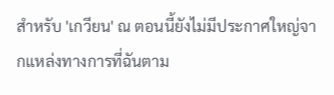สำหรับ 'เกวียน' ณ ตอนนี้ยังไม่มีประกาศใหญ่จากแหล่งทางการที่ฉันตาม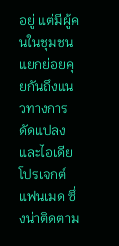อยู่ แต่มีผู้คนในชุมชนแยกย่อยคุยกันถึงแนวทางการดัดแปลงและไอเดียโปรเจกต์แฟนเมด ซึ่งน่าติดตาม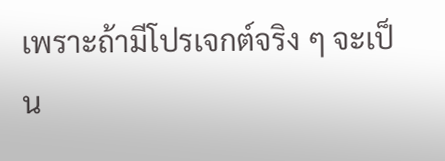เพราะถ้ามีโปรเจกต์จริง ๆ จะเป็น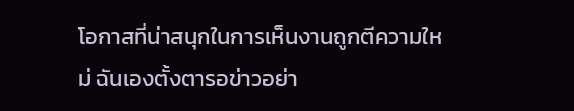โอกาสที่น่าสนุกในการเห็นงานถูกตีความใหม่ ฉันเองตั้งตารอข่าวอย่า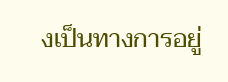งเป็นทางการอยู่